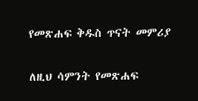የመጽሐፍ ቅዱስ ጥናት መምሪያ

ለዚህ ሳምንት የመጽሐፍ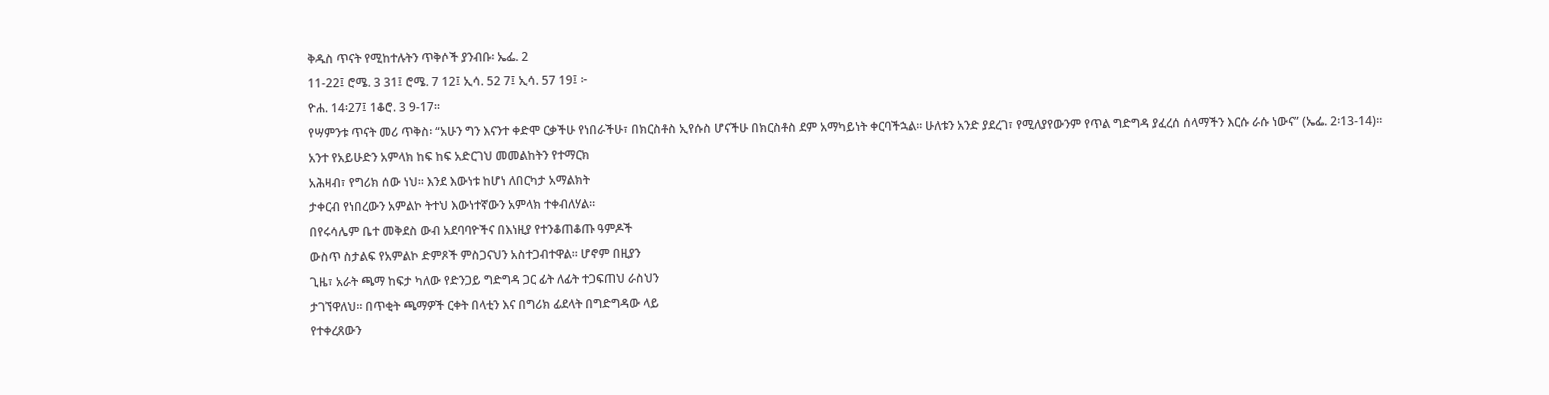ቅዱስ ጥናት የሚከተሉትን ጥቅሶች ያንብቡ፡ ኤፌ. 2
11-22፤ ሮሜ. 3 31፤ ሮሜ. 7 12፤ ኢሳ. 52 7፤ ኢሳ. 57 19፤ ፦
ዮሐ. 14፡27፤ 1ቆሮ. 3 9-17።
የሣምንቱ ጥናት መሪ ጥቅስ፡ “አሁን ግን እናንተ ቀድሞ ርቃችሁ የነበራችሁ፣ በክርስቶስ ኢየሱስ ሆናችሁ በክርስቶስ ደም አማካይነት ቀርባችኋል። ሁለቱን አንድ ያደረገ፣ የሚለያየውንም የጥል ግድግዳ ያፈረሰ ሰላማችን እርሱ ራሱ ነውና” (ኤፌ. 2፡13-14)።
አንተ የአይሁድን አምላክ ከፍ ከፍ አድርገህ መመልከትን የተማርክ
አሕዛብ፣ የግሪክ ሰው ነህ። እንደ እውነቱ ከሆነ ለበርካታ አማልክት
ታቀርብ የነበረውን አምልኮ ትተህ እውነተኛውን አምላክ ተቀብለሃል።
በየሩሳሌም ቤተ መቅደስ ውብ አደባባዮችና በእነዚያ የተንቆጠቆጡ ዓምዶች
ውስጥ ስታልፍ የአምልኮ ድምጾች ምስጋናህን አስተጋብተዋል። ሆኖም በዚያን
ጊዜ፣ አራት ጫማ ከፍታ ካለው የድንጋይ ግድግዳ ጋር ፊት ለፊት ተጋፍጠህ ራስህን
ታገኘዋለህ። በጥቂት ጫማዎች ርቀት በላቲን እና በግሪክ ፊደላት በግድግዳው ላይ
የተቀረጸውን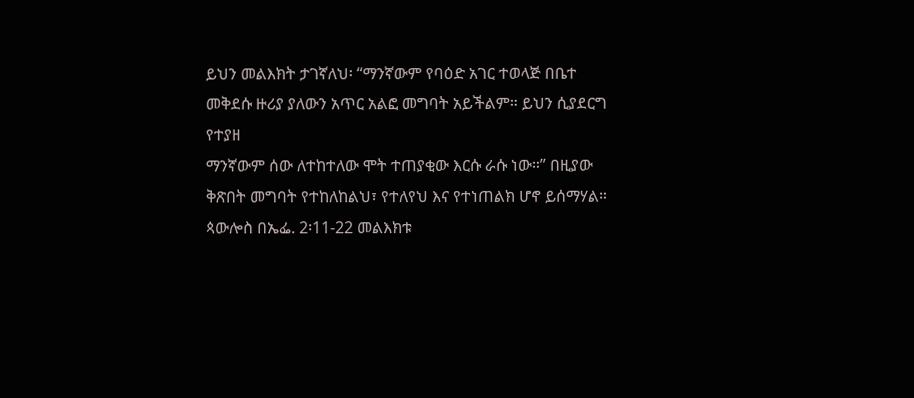ይህን መልእክት ታገኛለህ፡ “ማንኛውም የባዕድ አገር ተወላጅ በቤተ
መቅደሱ ዙሪያ ያለውን አጥር አልፎ መግባት አይችልም። ይህን ሲያደርግ የተያዘ
ማንኛውም ሰው ለተከተለው ሞት ተጠያቂው እርሱ ራሱ ነው።” በዚያው
ቅጽበት መግባት የተከለከልህ፣ የተለየህ እና የተነጠልክ ሆኖ ይሰማሃል።
ጳውሎስ በኤፌ. 2፡11-22 መልእክቱ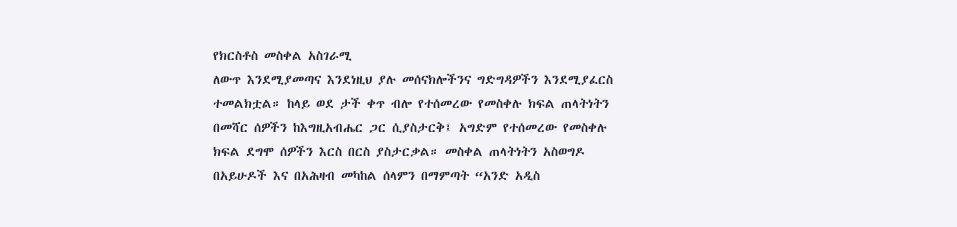የክርስቶስ መስቀል አስገራሚ
ለውጥ እንደሚያመጣና እንደነዚህ ያሉ መሰናክሎችንና ግድግዳዎችን እንደሚያፈርስ
ተመልክቷል። ከላይ ወደ ታች ቀጥ ብሎ የተሰመረው የመስቀሉ ክፍል ጠላትነትን
በመሻር ሰዎችን ከእግዚአብሔር ጋር ሲያስታርቅ፤ አግድም የተሰመረው የመስቀሉ
ክፍል ደግሞ ሰዎችን እርስ በርስ ያስታርቃል። መስቀል ጠላትነትን አስወግዶ
በአይሁዶች እና በአሕዛብ መካከል ሰላምን በማምጣት “አንድ አዲስ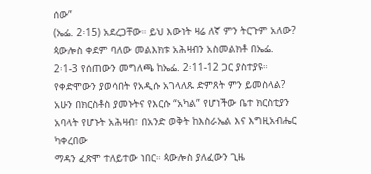ሰው”
(ኤፌ. 2፡15) አደረጋቸው። ይህ እውነት ዛሬ ለኛ ምን ትርጉም አለው?
ጳውሎስ ቀደም ባለው መልእክቱ አሕዛብን አስመልክቶ በኤፌ.
2፡1-3 የሰጠውን መግለጫ ከኤፌ. 2፡11-12 ጋር ያስተያዩ።
የቀድሞውን ያወሳበት የአዲሱ አገላለጹ ድምጸት ምን ይመስላል?
አሁን በክርስቶስ ያመኑትና የእርሱ “አካል” የሆነችው ቤተ ክርስቲያን
አባላት የሆኑት አሕዛብ፣ በአንድ ወቅት ከእስራኤል እና እግዚአብሔር ካቀረበው
ማዳን ፈጽሞ ተለይተው ነበር። ጳውሎስ ያለፈውን ጊዜ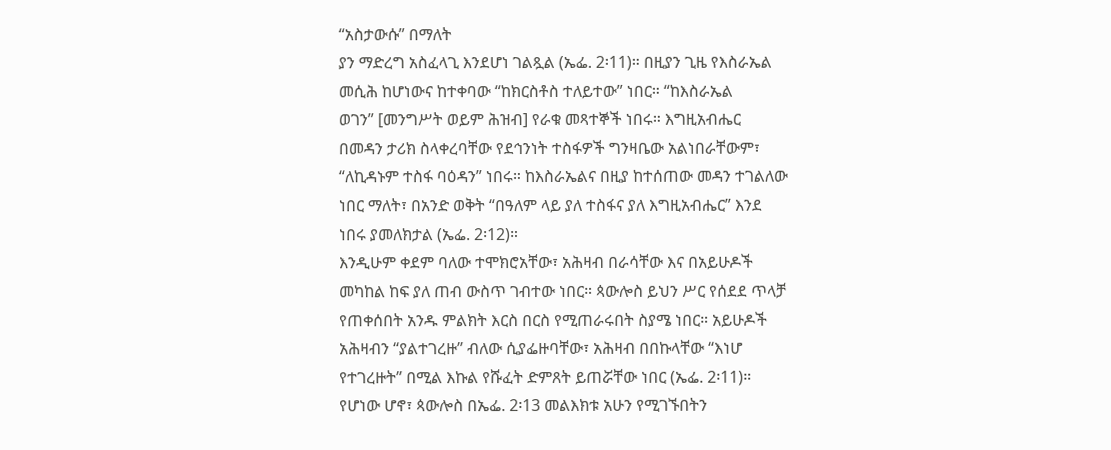“አስታውሱ” በማለት
ያን ማድረግ አስፈላጊ እንደሆነ ገልጿል (ኤፌ. 2፡11)። በዚያን ጊዜ የእስራኤል
መሲሕ ከሆነውና ከተቀባው “ከክርስቶስ ተለይተው” ነበር። “ከእስራኤል
ወገን” [መንግሥት ወይም ሕዝብ] የራቁ መጻተኞች ነበሩ። እግዚአብሔር
በመዳን ታሪክ ስላቀረባቸው የደኅንነት ተስፋዎች ግንዛቤው አልነበራቸውም፣
“ለኪዳኑም ተስፋ ባዕዳን” ነበሩ። ከእስራኤልና በዚያ ከተሰጠው መዳን ተገልለው
ነበር ማለት፣ በአንድ ወቅት “በዓለም ላይ ያለ ተስፋና ያለ እግዚአብሔር” እንደ
ነበሩ ያመለክታል (ኤፌ. 2፡12)።
እንዲሁም ቀደም ባለው ተሞክሮአቸው፣ አሕዛብ በራሳቸው እና በአይሁዶች
መካከል ከፍ ያለ ጠብ ውስጥ ገብተው ነበር። ጳውሎስ ይህን ሥር የሰደደ ጥላቻ
የጠቀሰበት አንዱ ምልክት እርስ በርስ የሚጠራሩበት ስያሜ ነበር። አይሁዶች
አሕዛብን “ያልተገረዙ” ብለው ሲያፌዙባቸው፣ አሕዛብ በበኩላቸው “እነሆ
የተገረዙት” በሚል እኩል የሹፈት ድምጸት ይጠሯቸው ነበር (ኤፌ. 2፡11)።
የሆነው ሆኖ፣ ጳውሎስ በኤፌ. 2፡13 መልእክቱ አሁን የሚገኙበትን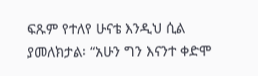ፍጹም የተለየ ሁናቴ እንዲህ ሲል ያመለክታል፡ “አሁን ግን እናንተ ቀድሞ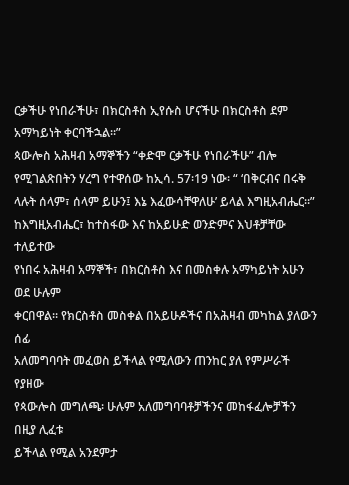ርቃችሁ የነበራችሁ፣ በክርስቶስ ኢየሱስ ሆናችሁ በክርስቶስ ደም አማካይነት ቀርባችኋል።”
ጳውሎስ አሕዛብ አማኞችን “ቀድሞ ርቃችሁ የነበራችሁ” ብሎ
የሚገልጽበትን ሃረግ የተዋሰው ከኢሳ. 57፡19 ነው፡ “ ‘በቅርብና በሩቅ
ላሉት ሰላም፣ ሰላም ይሁን፤ እኔ እፈውሳቸዋለሁ’ ይላል እግዚአብሔር።”
ከእግዚአብሔር፣ ከተስፋው እና ከአይሁድ ወንድምና እህቶቻቸው ተለይተው
የነበሩ አሕዛብ አማኞች፣ በክርስቶስ እና በመስቀሉ አማካይነት አሁን ወደ ሁሉም
ቀርበዋል። የክርስቶስ መስቀል በአይሁዶችና በአሕዛብ መካከል ያለውን ሰፊ
አለመግባባት መፈወስ ይችላል የሚለውን ጠንከር ያለ የምሥራች የያዘው
የጳውሎስ መግለጫ፡ ሁሉም አለመግባባቶቻችንና መከፋፈሎቻችን በዚያ ሊፈቱ
ይችላል የሚል አንደምታ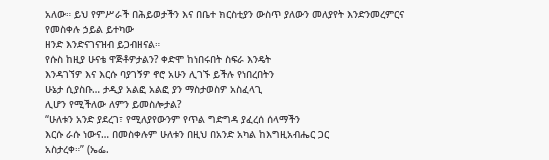አለው። ይህ የምሥራች በሕይወታችን እና በቤተ ክርስቲያን ውስጥ ያለውን መለያየት እንድንመረምርና የመስቀሉ ኃይል ይተካው
ዘንድ እንድናገናዝብ ይጋብዘናል።
የሱስ ከዚያ ሁናቴ ዋጅቶዎታልን? ቀድሞ ከነበሩበት ስፍራ እንዴት
እንዳገኘዎ እና እርሱ ባያገኝዎ ኖሮ አሁን ሊገኙ ይችሉ የነበረበትን
ሁኔታ ሲያስቡ… ታዲያ አልፎ አልፎ ያን ማስታወስዎ አስፈላጊ
ሊሆን የሚችለው ለምን ይመስሎታል?
“ሁለቱን አንድ ያደረገ፣ የሚለያየውንም የጥል ግድግዳ ያፈረሰ ሰላማችን
እርሱ ራሱ ነውና… በመስቀሉም ሁለቱን በዚህ በአንድ አካል ከእግዚአብሔር ጋር
አስታረቀ።” (ኤፌ.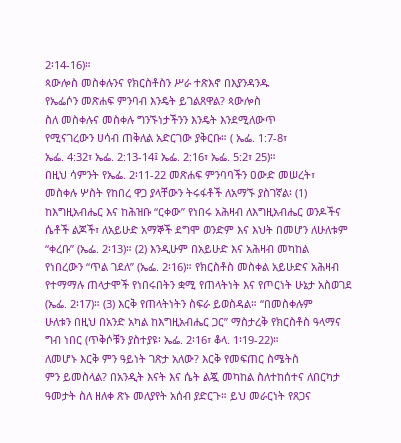2፡14-16)።
ጳውሎስ መስቀሉንና የክርስቶስን ሥራ ተጽእኖ በእያንዳንዱ
የኤፌሶን መጽሐፍ ምንባብ እንዴት ይገልጸዋል? ጳውሎስ
ስለ መስቀሉና መስቀሉ ግንኙነታችንን እንዴት እንደሚለውጥ
የሚናገረውን ሀሳብ ጠቅለል አድርገው ያቅርቡ። ( ኤፌ. 1:7-8፣
ኤፌ. 4:32፣ ኤፌ. 2:13-14፤ ኤፌ. 2:16፣ ኤፌ. 5:2፣ 25)።
በዚህ ሳምንት የኤፌ. 2፡11-22 መጽሐፍ ምንባባችን ዐውድ መሠረት፣
መስቀሉ ሦስት የከበረ ዋጋ ያላቸውን ትሩፋቶች ለአማኙ ያስገኛል፡ (1)
ከእግዚአብሔር እና ከሕዝቡ “ርቀው” የነበሩ አሕዛብ ለእግዚአብሔር ወንዶችና
ሴቶች ልጆች፣ ለአይሁድ አማኞች ደግሞ ወንድም እና እህት በመሆን ለሁለቱም
“ቀረቡ” (ኤፌ. 2፡13)። (2) እንዲሁም በአይሁድ እና አሕዛብ መካከል
የነበረውን “ጥል ገደለ” (ኤፌ. 2፡16)። የክርስቶስ መስቀል አይሁድና አሕዛብ
የተማማሉ ጠላታሞች የነበሩበትን ቋሚ የጠላትነት እና የጦርነት ሁኔታ አስወገደ
(ኤፌ. 2፡17)። (3) እርቅ የጠላትነትን ስፍራ ይወስዳል። “በመስቀሉም
ሁለቱን በዚህ በአንድ አካል ከእግዚአብሔር ጋር” ማስታረቅ የክርስቶስ ዓላማና
ግብ ነበር (ጥቅሶቹን ያስተያዩ፡ ኤፌ. 2፡16፣ ቆላ. 1፡19-22)።
ለመሆኑ እርቅ ምን ዓይነት ገጽታ አለው? እርቅ የመፍጠር ስሜትስ
ምን ይመስላል? በአንዲት እናት እና ሴት ልጇ መካከል ስለተከሰተና ለበርካታ
ዓመታት ስለ ዘለቀ ጽኑ መለያየት አሰብ ያድርጉ። ይህ መራርነት የጸጋና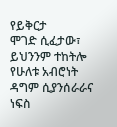የይቅርታ
ሞገድ ሲፈታው፣ ይህንንም ተከትሎ የሁለቱ አብሮነት ዳግም ሲያንሰራራና ነፍስ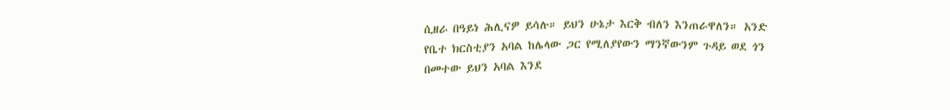ሲዘራ በዓይነ ሕሊናዎ ይሳሉ። ይህን ሁኔታ እርቅ ብለን እንጠራዋለን። አንድ
የቤተ ክርስቲያን አባል ከሌላው ጋር የሚለያየውን ማንኛውንም ጉዳይ ወደ ጎን
በመተው ይህን አባል እንደ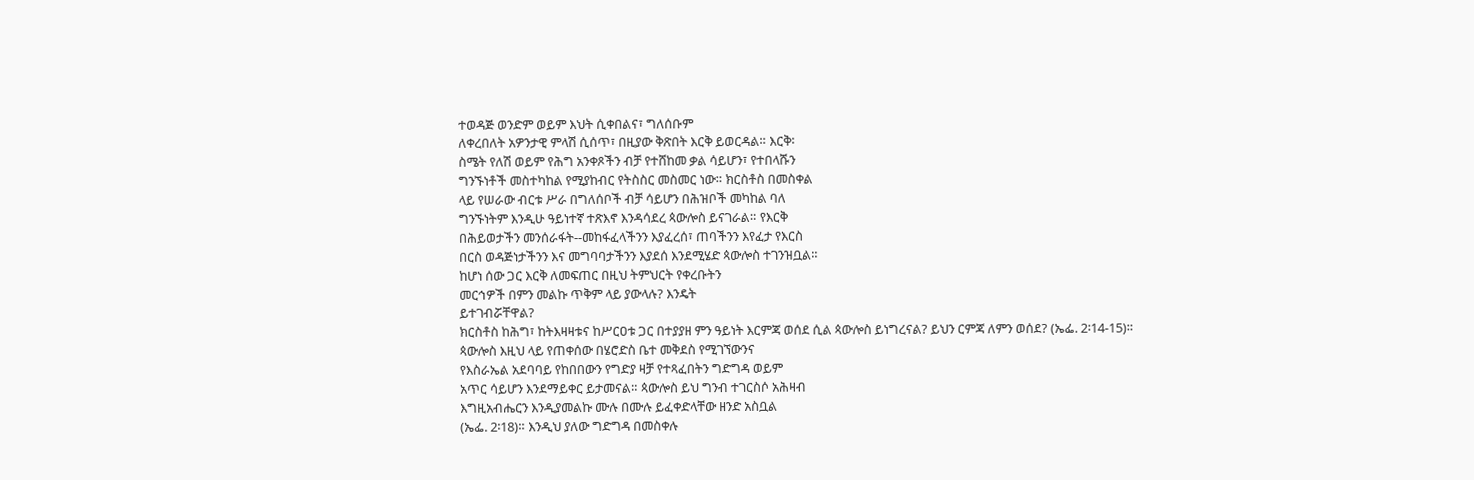ተወዳጅ ወንድም ወይም እህት ሲቀበልና፣ ግለሰቡም
ለቀረበለት አዎንታዊ ምላሽ ሲሰጥ፣ በዚያው ቅጽበት እርቅ ይወርዳል። እርቅ፡
ስሜት የለሽ ወይም የሕግ አንቀጾችን ብቻ የተሸከመ ቃል ሳይሆን፣ የተበላሹን
ግንኙነቶች መስተካከል የሚያከብር የትስስር መስመር ነው። ክርስቶስ በመስቀል
ላይ የሠራው ብርቱ ሥራ በግለሰቦች ብቻ ሳይሆን በሕዝቦች መካከል ባለ
ግንኙነትም እንዲሁ ዓይነተኛ ተጽእኖ እንዳሳደረ ጳውሎስ ይናገራል። የእርቅ
በሕይወታችን መንሰራፋት--መከፋፈላችንን እያፈረሰ፣ ጠባችንን እየፈታ የእርስ
በርስ ወዳጅነታችንን እና መግባባታችንን እያደሰ እንደሚሄድ ጳውሎስ ተገንዝቧል።
ከሆነ ሰው ጋር እርቅ ለመፍጠር በዚህ ትምህርት የቀረቡትን
መርኅዎች በምን መልኩ ጥቅም ላይ ያውላሉ? እንዴት
ይተገብሯቸዋል?
ክርስቶስ ከሕግ፣ ከትእዛዛቱና ከሥርዐቱ ጋር በተያያዘ ምን ዓይነት እርምጃ ወሰደ ሲል ጳውሎስ ይነግረናል? ይህን ርምጃ ለምን ወሰደ? (ኤፌ. 2፡14-15)።
ጳውሎስ እዚህ ላይ የጠቀሰው በሄሮድስ ቤተ መቅደስ የሚገኘውንና
የእስራኤል አደባባይ የከበበውን የግድያ ዛቻ የተጻፈበትን ግድግዳ ወይም
አጥር ሳይሆን እንደማይቀር ይታመናል። ጳውሎስ ይህ ግንብ ተገርስሶ አሕዛብ
እግዚአብሔርን እንዲያመልኩ ሙሉ በሙሉ ይፈቀድላቸው ዘንድ አስቧል
(ኤፌ. 2፡18)። እንዲህ ያለው ግድግዳ በመስቀሉ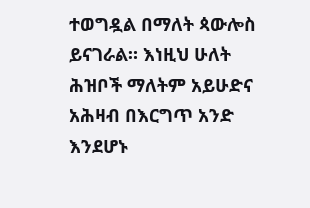ተወግዷል በማለት ጳውሎስ
ይናገራል። እነዚህ ሁለት ሕዝቦች ማለትም አይሁድና አሕዛብ በእርግጥ አንድ
እንደሆኑ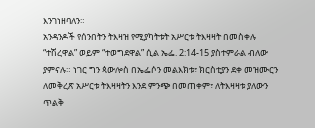እንገነዘባለን።
አንዳንዶች የሰንበትን ትእዛዝ የሚያካትቱት አሥርቱ ትእዛዛት በመስቀሉ
“ተሽረዋል” ወይም “ተወግደዋል” ሲል ኤፌ. 2:14-15 ያስተምራል ብለው
ያምናሉ። ነገር ግን ጳውሎስ በኤፌሶን መልእክቱ፣ ክርስቲያን ደቀ መዝሙርን
ለመቅረጽ አሥርቱ ትእዛዛትን እንደ ምንጭ በመጠቀም፣ ለትእዛዛቱ ያለውን
ጥልቅ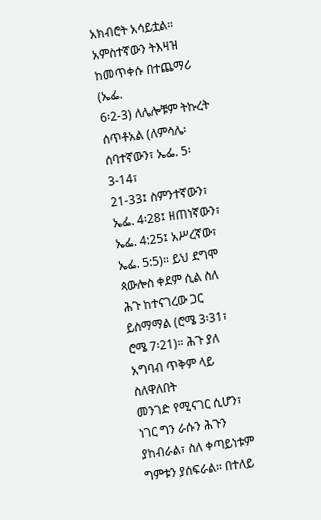አክብሮት አሳይቷል። አምስተኛውን ትእዛዝ ከመጥቀሱ በተጨማሪ (ኤፌ.
6፡2-3) ለሌሎቹም ትኩረት ሰጥቶአል (ለምሳሌ፡ ሰባተኛውን፣ ኤፌ. 5፡3-14፣
21-33፤ ስምንተኛውን፣ ኤፌ. 4፡28፤ ዘጠነኛውን፣ ኤፌ. 4:25፤ አሥረኛው፣
ኤፌ. 5:5)። ይህ ደግሞ ጳውሎስ ቀደም ሲል ስለ ሕጉ ከተናገረው ጋር
ይስማማል (ሮሜ 3፡31፣ ሮሜ 7፡21)። ሕጉ ያለ አግባብ ጥቅም ላይ ስለዋለበት
መንገድ የሚናገር ሲሆን፣ ነገር ግን ራሱን ሕጉን ያከብራል፣ ስለ ቀጣይነቱም
ግምቱን ያሰፍራል። በተለይ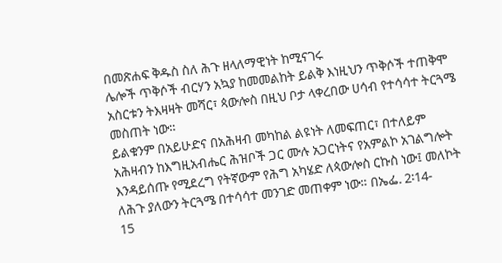በመጽሐፍ ቅዱስ ስለ ሕጉ ዘላለማዊነት ከሚናገሩ
ሌሎች ጥቅሶች ብርሃን አኳያ ከመመልከት ይልቅ እነዚህን ጥቅሶች ተጠቅሞ
አስርቱን ትእዛዛት መሻር፣ ጳውሎስ በዚህ ቦታ ላቀረበው ሀሳብ የተሳሳተ ትርጓሜ
መስጠት ነው።
ይልቁንም በአይሁድና በአሕዛብ መካከል ልዩነት ለመፍጠር፣ በተለይም
አሕዛብን ከእግዚአብሔር ሕዝቦች ጋር ሙሉ አጋርነትና የአምልኮ አገልግሎት
እንዳይሰጡ የሚደረግ የትኛውም የሕግ አካሄድ ለጳውሎስ ርኩስ ነው፤ መለኮት
ለሕጉ ያለውን ትርጓሜ በተሳሳተ መንገድ መጠቀም ነው። በኤፌ. 2፡14-
15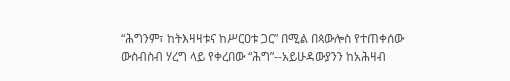“ሕግንም፣ ከትእዛዛቱና ከሥርዐቱ ጋር” በሚል በጳውሎስ የተጠቀሰው
ውስብስብ ሃረግ ላይ የቀረበው “ሕግ”--አይሁዳውያንን ከአሕዛብ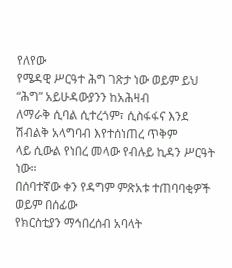የለየው
የሜዳዊ ሥርዓተ ሕግ ገጽታ ነው ወይም ይህ “ሕግ” አይሁዳውያንን ከአሕዛብ
ለማራቅ ሲባል ሲተረጎም፣ ሲስፋፋና እንደ ሽብልቅ አላግባብ እየተሰነጠረ ጥቅም
ላይ ሲውል የነበረ መላው የብሉይ ኪዳን ሥርዓት ነው።
በሰባተኛው ቀን የዳግም ምጽአቱ ተጠባባቂዎች ወይም በሰፊው
የክርስቲያን ማኅበረሰብ አባላት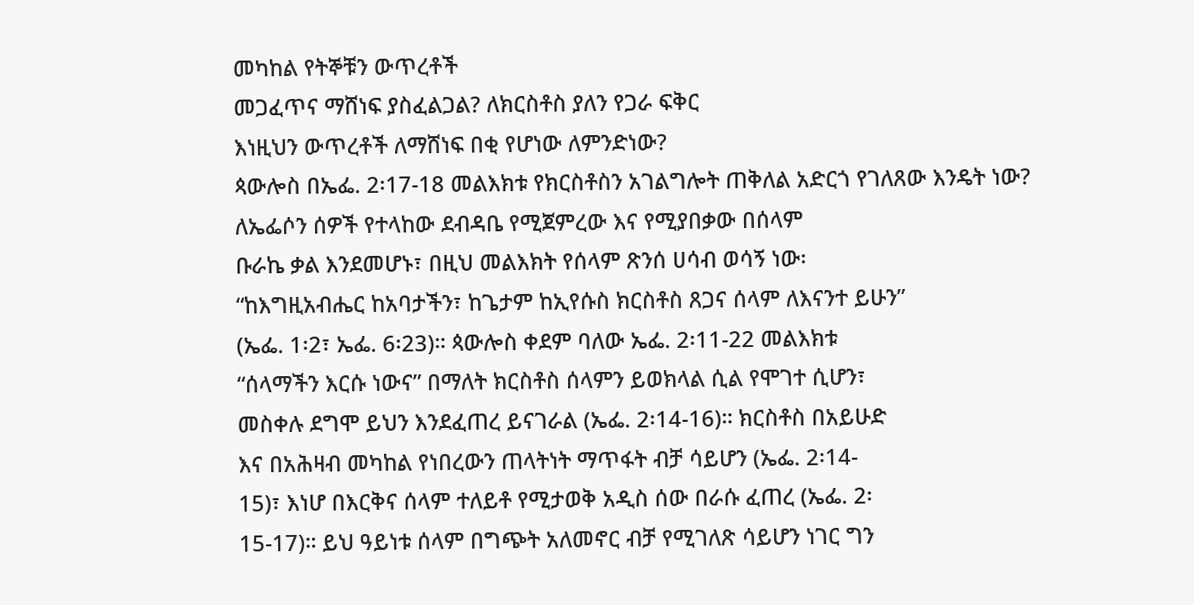መካከል የትኞቹን ውጥረቶች
መጋፈጥና ማሸነፍ ያስፈልጋል? ለክርስቶስ ያለን የጋራ ፍቅር
እነዚህን ውጥረቶች ለማሸነፍ በቂ የሆነው ለምንድነው?
ጳውሎስ በኤፌ. 2፡17-18 መልእክቱ የክርስቶስን አገልግሎት ጠቅለል አድርጎ የገለጸው እንዴት ነው?
ለኤፌሶን ሰዎች የተላከው ደብዳቤ የሚጀምረው እና የሚያበቃው በሰላም
ቡራኬ ቃል እንደመሆኑ፣ በዚህ መልእክት የሰላም ጽንሰ ሀሳብ ወሳኝ ነው፡
“ከእግዚአብሔር ከአባታችን፣ ከጌታም ከኢየሱስ ክርስቶስ ጸጋና ሰላም ለእናንተ ይሁን”
(ኤፌ. 1፡2፣ ኤፌ. 6፡23)። ጳውሎስ ቀደም ባለው ኤፌ. 2፡11-22 መልእክቱ
“ሰላማችን እርሱ ነውና” በማለት ክርስቶስ ሰላምን ይወክላል ሲል የሞገተ ሲሆን፣
መስቀሉ ደግሞ ይህን እንደፈጠረ ይናገራል (ኤፌ. 2፡14-16)። ክርስቶስ በአይሁድ
እና በአሕዛብ መካከል የነበረውን ጠላትነት ማጥፋት ብቻ ሳይሆን (ኤፌ. 2፡14-
15)፣ እነሆ በእርቅና ሰላም ተለይቶ የሚታወቅ አዲስ ሰው በራሱ ፈጠረ (ኤፌ. 2፡
15-17)። ይህ ዓይነቱ ሰላም በግጭት አለመኖር ብቻ የሚገለጽ ሳይሆን ነገር ግን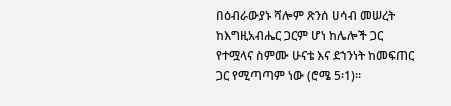በዕብራውያኑ ሻሎም ጽንሰ ሀሳብ መሠረት ከእግዚአብሔር ጋርም ሆነ ከሌሎች ጋር
የተሟላና ስምሙ ሁናቴ እና ደኀንነት ከመፍጠር ጋር የሚጣጣም ነው (ሮሜ 5፡1)።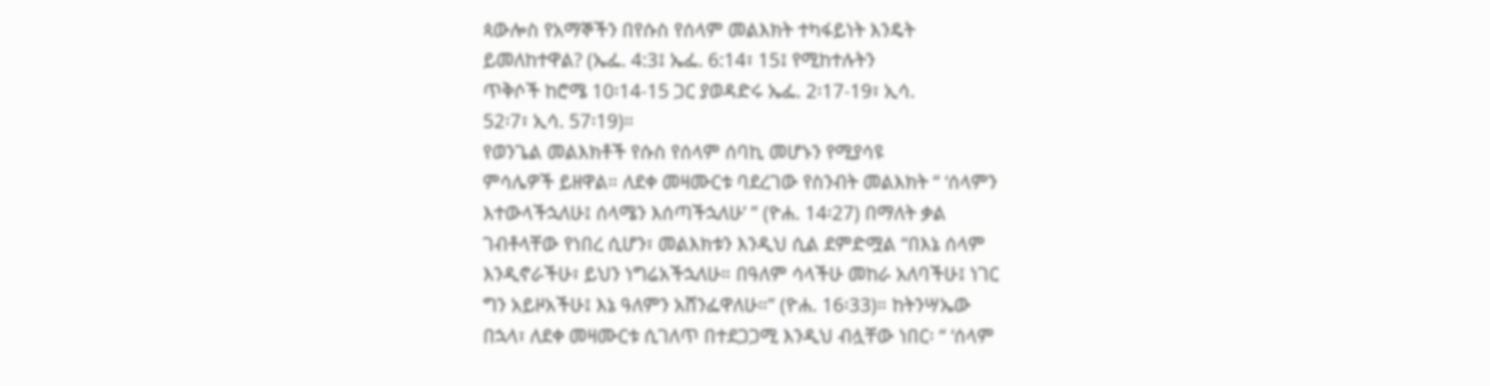ጳውሎስ የአማኞችን በየሱስ የሰላም መልእክት ተካፋይነት እንዴት
ይመለከተዋል? (ኤፌ. 4:3፤ ኤፌ. 6:14፣ 15፤ የሚከተሉትን
ጥቅሶች ከሮሜ 10፡14-15 ጋር ያወዳድሩ ኤፌ. 2፡17-19፣ ኢሳ.
52፡7፣ ኢሳ. 57፡19)።
የወንጌል መልእክቶች የሱስ የሰላም ሰባኪ መሆኑን የሚያሳዩ
ምሳሌዎች ይዘዋል። ለደቀ መዛሙርቱ ባደረገው የስንብት መልእክት “ ‘ሰላምን
እተውላችኋለሁ፤ ሰላሜን እሰጣችኋለሁ’ ” (ዮሐ. 14፡27) በማለት ቃል
ገብቶላቸው የነበረ ሲሆን፣ መልእክቱን እንዲህ ሲል ደምድሟል “በእኔ ሰላም
እንዲኖራችሁ፣ ይህን ነግሬአችኋለሁ። በዓለም ሳላችሁ መከራ አለባችሁ፤ ነገር
ግን አይዞአችሁ፤ እኔ ዓለምን አሸንፌዋለሁ።” (ዮሐ. 16፡33)። ከትንሣኤው
በኋላ፣ ለደቀ መዛሙርቱ ሲገለጥ በተደጋጋሚ እንዲህ ብሏቸው ነበር፡ “ ‘ሰላም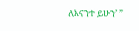ለእናንተ ይሁን’ ”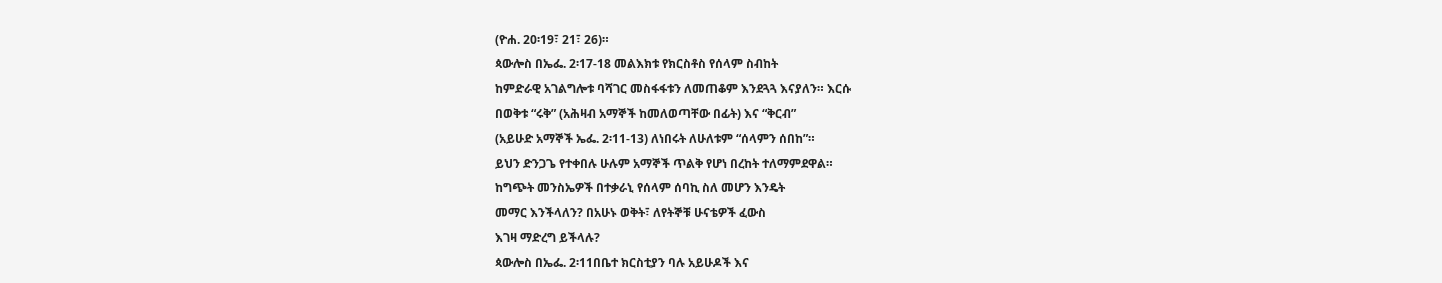(ዮሐ. 20፡19፣ 21፣ 26)።
ጳውሎስ በኤፌ. 2፡17-18 መልእክቱ የክርስቶስ የሰላም ስብከት
ከምድራዊ አገልግሎቱ ባሻገር መስፋፋቱን ለመጠቆም እንደጓጓ እናያለን። እርሱ
በወቅቱ “ሩቅ” (አሕዛብ አማኞች ከመለወጣቸው በፊት) እና “ቅርብ”
(አይሁድ አማኞች ኤፌ. 2፡11-13) ለነበሩት ለሁለቱም “ሰላምን ሰበከ”።
ይህን ድንጋጌ የተቀበሉ ሁሉም አማኞች ጥልቅ የሆነ በረከት ተለማምደዋል።
ከግጭት መንስኤዎች በተቃራኒ የሰላም ሰባኪ ስለ መሆን እንዴት
መማር እንችላለን? በአሁኑ ወቅት፣ ለየትኞቹ ሁናቴዎች ፈውስ
እገዛ ማድረግ ይችላሉ?
ጳውሎስ በኤፌ. 2፡11በቤተ ክርስቲያን ባሉ አይሁዶች እና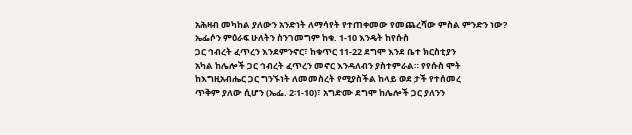አሕዛብ መካከል ያለውን አንድነት ለማሳየት የተጠቀመው የመጨረሻው ምስል ምንድን ነው?
ኤፌሶን ምዕራፍ ሁለትን ስንገመግም ከቁ. 1-10 እንዴት ከየሱስ
ጋር ኅብረት ፈጥረን እንደምንኖር፣ ከቁጥር 11-22 ደግሞ እንደ ቤተ ክርስቲያን
አካል ከሌሎች ጋር ኅብረት ፈጥረን መኖር እንዳለብን ያስተምራል። የየሱስ ሞት
ከእግዚአብሔር ጋር ግንኙነት ለመመስረት የሚያስችል ከላይ ወደ ታች የተሰመረ
ጥቅም ያለው ሲሆን (ኤፌ. 2፡1-10)፣ አግድሙ ደግሞ ከሌሎች ጋር ያለንን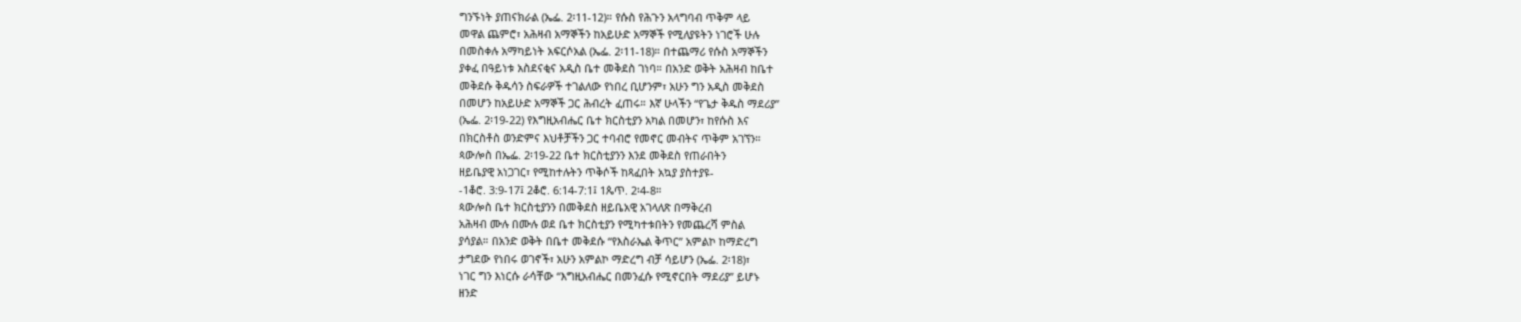ግንኙነት ያጠናክራል (ኤፌ. 2፡11-12)። የሱስ የሕጉን አላግባብ ጥቅም ላይ
መዋል ጨምሮ፣ አሕዛብ አማኞችን ከአይሁድ አማኞች የሚለያዩትን ነገሮች ሁሉ
በመስቀሉ አማካይነት አፍርሶአል (ኤፌ. 2፡11-18)። በተጨማሪ የሱስ አማኞችን
ያቀፈ በዓይነቱ አስደናቂና አዲስ ቤተ መቅደስ ገነባ። በአንድ ወቅት አሕዛብ ከቤተ
መቅደሱ ቅዱሳን ስፍራዎች ተገልለው የነበረ ቢሆንም፣ አሁን ግን አዲስ መቅደስ
በመሆን ከአይሁድ አማኞች ጋር ሕብረት ፈጠሩ። እኛ ሁላችን “የጌታ ቅዱስ ማደሪያ”
(ኤፌ. 2፡19-22) የእግዚአብሔር ቤተ ክርስቲያን አካል በመሆን፣ ከየሱስ እና
በክርስቶስ ወንድምና እህቶቻችን ጋር ተባብሮ የመኖር መብትና ጥቅም አገኘን።
ጳውሎስ በኤፌ. 2፡19-22 ቤተ ክርስቲያንን እንደ መቅደስ የጠራበትን
ዘይቤያዊ አነጋገር፣ የሚከተሉትን ጥቅሶች ከጻፈበት አኳያ ያስተያዩ-
-1ቆሮ. 3:9-17፤ 2ቆሮ. 6:14-7:1፤ 1ጴጥ. 2፡4-8።
ጳውሎስ ቤተ ክርስቲያንን በመቅደስ ዘይቤአዊ አገላለጽ በማቅረብ
አሕዛብ ሙሉ በሙሉ ወደ ቤተ ክርስቲያን የሚካተቱበትን የመጨረሻ ምስል
ያሳያል። በአንድ ወቅት በቤተ መቅደሱ “የእስራኤል ቅጥር” አምልኮ ከማድረግ
ታግደው የነበሩ ወገኖች፣ አሁን አምልኮ ማድረግ ብቻ ሳይሆን (ኤፌ. 2፡18)፣
ነገር ግን እነርሱ ራሳቸው “እግዚአብሔር በመንፈሱ የሚኖርበት ማደሪያ” ይሆኑ
ዘንድ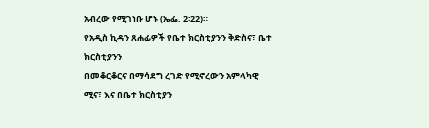አብረው የሚገነቡ ሆኑ (ኤፌ. 2፡22)።
የአዲስ ኪዳን ጸሐፊዎች የቤተ ክርስቲያንን ቅድስና፣ ቤተ ክርስቲያንን
በመቆርቆርና በማሳደግ ረገድ የሚኖረውን አምላካዊ ሚና፣ እና በቤተ ክርስቲያን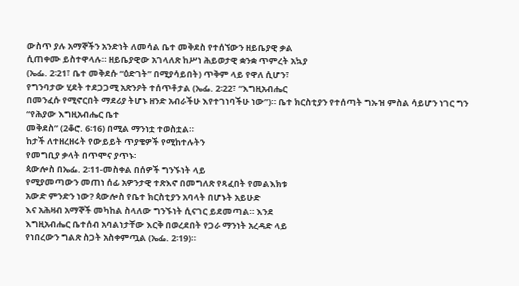ውስጥ ያሉ አማኞችን አንድነት ለመሳል ቤተ መቅደስ የተሰኘውን ዘይቤያዊ ቃል
ሲጠቀሙ ይስተዋላሉ። ዘይቤያዊው አገላለጽ ከሥነ ሕይወታዊ ቋንቋ ጥምረት አኳያ
(ኤፌ. 2፡21፣ ቤተ መቅደሱ “ዕድገት” በሚያሳይበት) ጥቅም ላይ የዋለ ሲሆን፣
የግንባታው ሂደት ተደጋጋሚ አጽንዖት ተሰጥቶታል (ኤፌ. 2፡22፣ “እግዚአብሔር
በመንፈሱ የሚኖርበት ማደሪያ ትሆኑ ዘንድ አብራችሁ እየተገነባችሁ ነው”)። ቤተ ክርስቲያን የተሰጣት ግኡዝ ምስል ሳይሆን ነገር ግን “የሕያው እግዚአብሔር ቤተ
መቅደስ” (2ቆሮ. 6፡16) በሚል ማንነቷ ተወስቷል።
ከታች ለተዘረዘሩት የውይይት ጥያቄዎች የሚከተሉትን
የመግቢያ ቃላት በጥሞና ያጥኑ፡
ጳውሎስ በኤፌ. 2፡11-መስቀል በሰዎች ግንኙነት ላይ
የሚያመጣውን መጠነ ሰፊ አዎንታዊ ተጽእኖ በመግለጽ የጻፈበት የመልእክቱ
አውድ ምንድን ነው? ጳውሎስ የቤተ ክርስቲያን አባላት በሆኑት አይሁድ
እና አሕዛብ አማኞች መካከል ስላለው ግንኙነት ሲናገር ይደመጣል። እንደ
እግዚአብሔር ቤተሰብ አባልነታቸው እርቅ በወረደበት የጋራ ማንነት አረዳድ ላይ
የነበረውን ግልጽ ስጋት አስቀምጧል (ኤፌ. 2፡19)።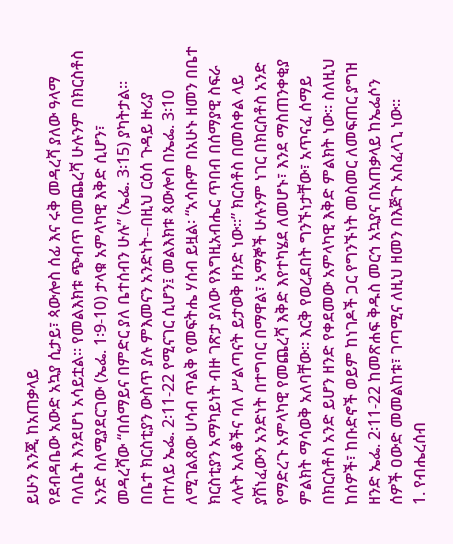ይሁን እንጂ ከአጠቃላይ
የደብዳቤው አውድ አኳያ ሲታይ፣ ጳውሎስ ሰፊ እና ሩቅ መዳረሻ ያለው ዓላማ
ባለቤት እንደሆነ አሳይቷል። የመልእክቱ ጭብጥ በመጨረሻ ሁሉንም በክርስቶስ
አንድ ስለሚያደርገው (ኤፌ. 1፡9-10) ታላቁ አምላካዊ እቅድ ሲሆን፣
መዳረሻው “በሰማይና በምድር ያለ ቤተሰብን ሁሉ” (ኤፌ. 3፡15) ያካትታል።
በቤተ ክርስቲያን ውስጥ ያሉ ምእመናን አንድነት--በዚህ ርዕሰ ጉዳይ ዙሪያ
በተለይ ኤፌ. 2፡11-22 የሚናገር ሲሆን፤ መልእክቱ ጳውሎስ በኤፌ. 3፡10
ለሚገልጸው ሀሳብ ጥልቅ የመፍትሔ ሃሰብ ይዟል፡ “አሳቡም በአሁኑ ዘመን በቤተ ክርስቲያን አማካይነት ብዙ ገጽታ ያለው የእግዚአብሔር ጥበብ በሰማያዊ ስፍራ
ላሉት አለቆችና ባለ ሥልጣናት ይታወቅ ዘንድ ነው።” ክርስቶስ በመስቀል ላይ
ያሸነፈውን አንድነት በተግባር በማዋል፣ አማኞች ሁሉንም ነገር በክርስቶስ አንድ
የማድረጉ አምላካዊ የመጨረሻ እቅድ እየተካሄደ ለመሆኑ፣ እንደ ማስጠንቀቂያ
ምልክት ማሳወቅ አለባቸው። እርቅ የወረደበት ግንኙነታቸው፣ አጥናፈ ሰማይ
በክርስቶስ አንድ ይሆን ዘንድ የቀደመው አምላካዊ እቅድ ምልክት ነው። ስለዚህ
ከሰዎች፣ ከቡድኖች ወይም ከነገዶች ጋር የግንኙነት መስመር ለመፍጠር ያግዝ
ዘንድ ኤፌ. 2፡11-22 ከመጽሐፍ ቅዱስ መርኅ አኳያና በአጠቃላይ ከኤፌሶን
ሰዎች ዐውድ መመልከቱ፣ ገጣሚና ለዚህ ዘመን በእጅጉ አስፈላጊ ነው።
1. የብሔረሰብ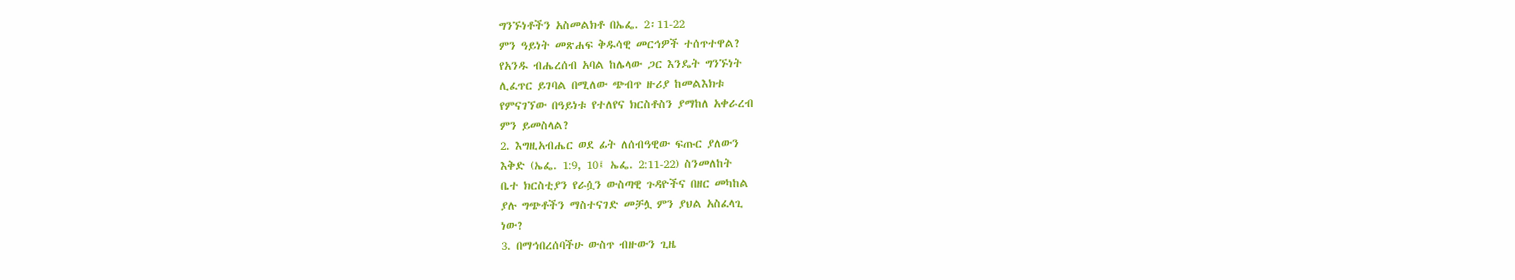ግንኙነቶችን አስመልክቶ በኤፌ. 2፡11-22
ምን ዓይነት መጽሐፍ ቅዱሳዊ መርኅዎች ተሰጥተዋል?
የአንዱ ብሔረሰብ አባል ከሌላው ጋር እንዴት ግንኙነት
ሊፈጥር ይገባል በሚለው ጭብጥ ዙሪያ ከመልእክቱ
የምናገኘው በዓይነቱ የተለየና ክርስቶስን ያማከለ አቀራረብ
ምን ይመስላል?
2. እግዚአብሔር ወደ ፊት ለሰብዓዊው ፍጡር ያለውን
እቅድ (ኤፌ. 1:9, 10፤ ኤፌ. 2:11-22) ስንመለከት
ቤተ ክርስቲያን የራሷን ውስጣዊ ጉዳዮችና በዘር መካከል
ያሉ ግጭቶችን ማስተናገድ መቻሏ ምን ያህል አስፈላጊ
ነው?
3. በማኅበረሰባችሁ ውስጥ ብዙውን ጊዜ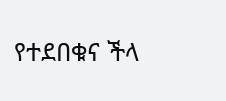የተደበቁና ችላ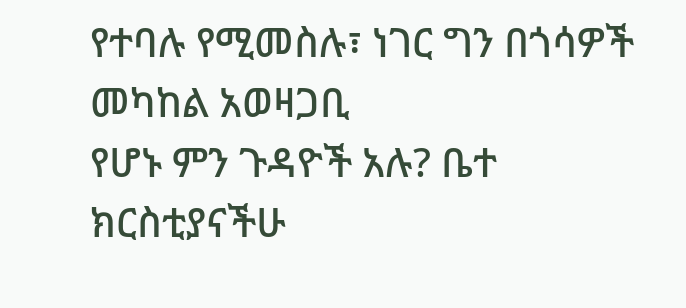የተባሉ የሚመስሉ፣ ነገር ግን በጎሳዎች መካከል አወዛጋቢ
የሆኑ ምን ጉዳዮች አሉ? ቤተ ክርስቲያናችሁ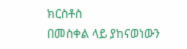ክርስቶስ
በመስቀል ላይ ያከናወነውን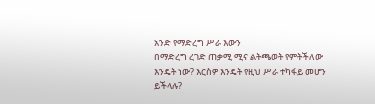አንድ የማድረግ ሥራ እውን
በማድረግ ረገድ ጠቃሚ ሚና ልትጫወት የምትችለው
እንዴት ነው? እርስዎ እንዴት የዚህ ሥራ ተካፋይ መሆን
ይችላሉ?